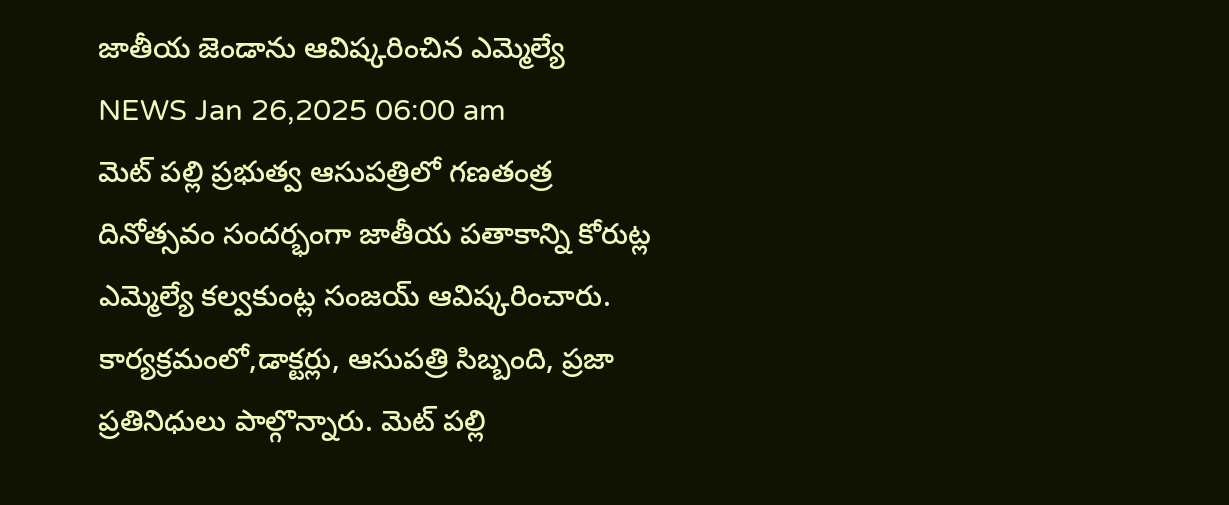జాతీయ జెండాను ఆవిష్కరించిన ఎమ్మెల్యే
NEWS Jan 26,2025 06:00 am
మెట్ పల్లి ప్రభుత్వ ఆసుపత్రిలో గణతంత్ర దినోత్సవం సందర్భంగా జాతీయ పతాకాన్ని కోరుట్ల ఎమ్మెల్యే కల్వకుంట్ల సంజయ్ ఆవిష్కరించారు. కార్యక్రమంలో,డాక్టర్లు, ఆసుపత్రి సిబ్బంది, ప్రజా ప్రతినిధులు పాల్గొన్నారు. మెట్ పల్లి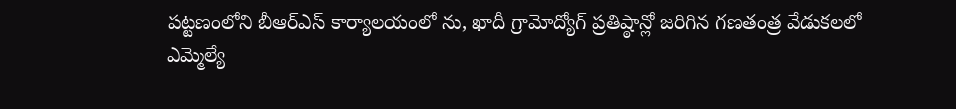పట్టణంలోని బీఆర్ఎస్ కార్యాలయంలో ను, ఖాదీ గ్రామోద్యోగ్ ప్రతిష్ఠాన్లో జరిగిన గణతంత్ర వేడుకలలో ఎమ్మెల్యే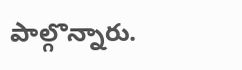పాల్గొన్నారు.